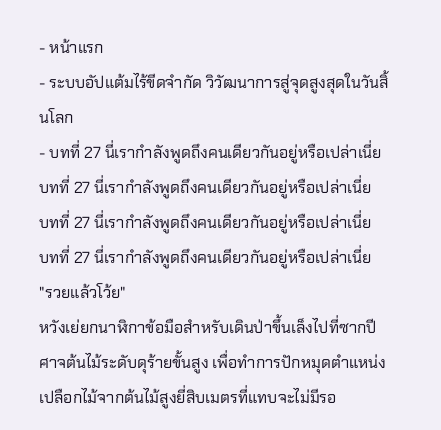- หน้าแรก
- ระบบอัปแต้มไร้ขีดจำกัด วิวัฒนาการสู่จุดสูงสุดในวันสิ้นโลก
- บทที่ 27 นี่เรากำลังพูดถึงคนเดียวกันอยู่หรือเปล่าเนี่ย
บทที่ 27 นี่เรากำลังพูดถึงคนเดียวกันอยู่หรือเปล่าเนี่ย
บทที่ 27 นี่เรากำลังพูดถึงคนเดียวกันอยู่หรือเปล่าเนี่ย
บทที่ 27 นี่เรากำลังพูดถึงคนเดียวกันอยู่หรือเปล่าเนี่ย
"รวยแล้วโว้ย"
หวังเย่ยกนาฬิกาข้อมือสำหรับเดินป่าขึ้นเล็งไปที่ซากปีศาจต้นไม้ระดับดุร้ายขั้นสูง เพื่อทำการปักหมุดตำแหน่ง
เปลือกไม้จากต้นไม้สูงยี่สิบเมตรที่แทบจะไม่มีรอ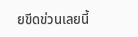ยขีดข่วนเลยนี้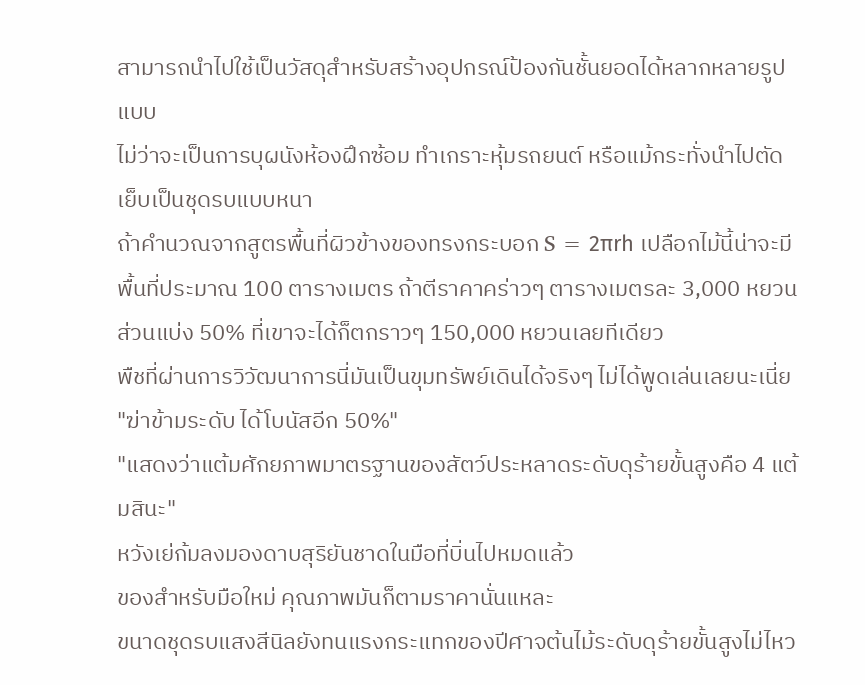สามารถนำไปใช้เป็นวัสดุสำหรับสร้างอุปกรณ์ป้องกันชั้นยอดได้หลากหลายรูปแบบ
ไม่ว่าจะเป็นการบุผนังห้องฝึกซ้อม ทำเกราะหุ้มรถยนต์ หรือแม้กระทั่งนำไปตัดเย็บเป็นชุดรบแบบหนา
ถ้าคำนวณจากสูตรพื้นที่ผิวข้างของทรงกระบอก S = 2πrh เปลือกไม้นี้น่าจะมีพื้นที่ประมาณ 100 ตารางเมตร ถ้าตีราคาคร่าวๆ ตารางเมตรละ 3,000 หยวน ส่วนแบ่ง 50% ที่เขาจะได้ก็ตกราวๆ 150,000 หยวนเลยทีเดียว
พืชที่ผ่านการวิวัฒนาการนี่มันเป็นขุมทรัพย์เดินได้จริงๆ ไม่ได้พูดเล่นเลยนะเนี่ย
"ฆ่าข้ามระดับ ได้โบนัสอีก 50%"
"แสดงว่าแต้มศักยภาพมาตรฐานของสัตว์ประหลาดระดับดุร้ายขั้นสูงคือ 4 แต้มสินะ"
หวังเย่ก้มลงมองดาบสุริยันชาดในมือที่บิ่นไปหมดแล้ว
ของสำหรับมือใหม่ คุณภาพมันก็ตามราคานั่นแหละ
ขนาดชุดรบแสงสีนิลยังทนแรงกระแทกของปีศาจต้นไม้ระดับดุร้ายขั้นสูงไม่ไหว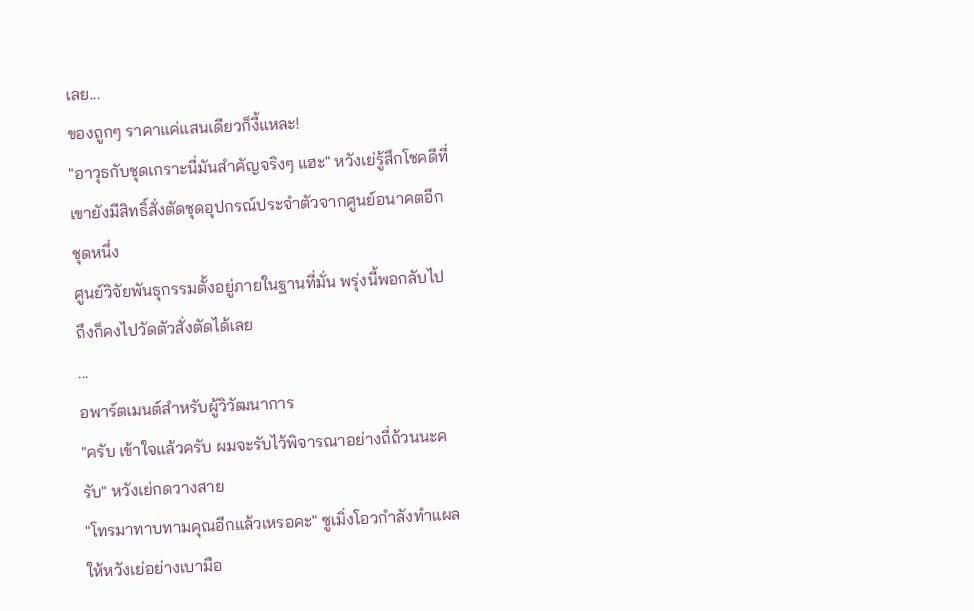เลย...
ของถูกๆ ราคาแค่แสนเดียวก็งี้แหละ!
"อาวุธกับชุดเกราะนี่มันสำคัญจริงๆ แฮะ" หวังเย่รู้สึกโชคดีที่เขายังมีสิทธิ์สั่งตัดชุดอุปกรณ์ประจำตัวจากศูนย์อนาคตอีกชุดหนึ่ง
ศูนย์วิจัยพันธุกรรมตั้งอยู่ภายในฐานที่มั่น พรุ่งนี้พอกลับไปถึงก็คงไปวัดตัวสั่งตัดได้เลย
...
อพาร์ตเมนต์สำหรับผู้วิวัฒนาการ
"ครับ เข้าใจแล้วครับ ผมจะรับไว้พิจารณาอย่างถี่ถ้วนนะครับ" หวังเย่กดวางสาย
"โทรมาทาบทามคุณอีกแล้วเหรอคะ" ซูเมิ่งโอวกำลังทำแผลให้หวังเย่อย่างเบามือ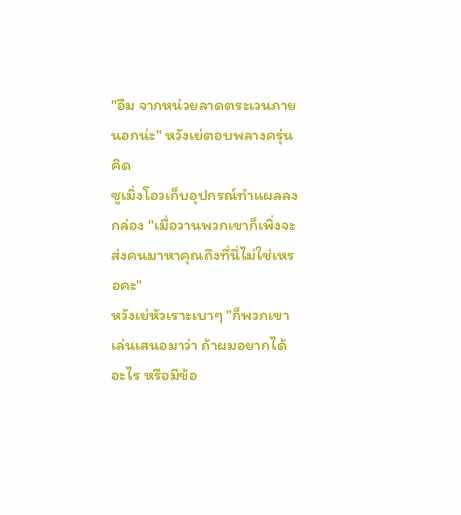"อืม จากหน่วยลาดตระเวนภายนอกน่ะ" หวังเย่ตอบพลางครุ่นคิด
ซูเมิ่งโอวเก็บอุปกรณ์ทำแผลลงกล่อง "เมื่อวานพวกเขาก็เพิ่งจะส่งคนมาหาคุณถึงที่นี่ไม่ใช่เหรอคะ"
หวังเย่หัวเราะเบาๆ "ก็พวกเขาเล่นเสนอมาว่า ถ้าผมอยากได้อะไร หรือมีข้อ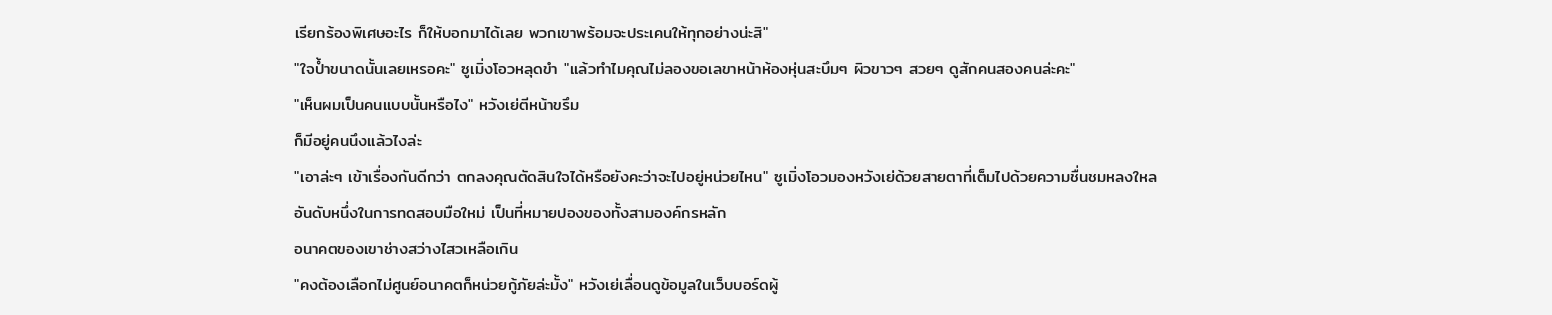เรียกร้องพิเศษอะไร ก็ให้บอกมาได้เลย พวกเขาพร้อมจะประเคนให้ทุกอย่างน่ะสิ"
"ใจป้ำขนาดนั้นเลยเหรอคะ" ซูเมิ่งโอวหลุดขำ "แล้วทำไมคุณไม่ลองขอเลขาหน้าห้องหุ่นสะบึมๆ ผิวขาวๆ สวยๆ ดูสักคนสองคนล่ะคะ"
"เห็นผมเป็นคนแบบนั้นหรือไง" หวังเย่ตีหน้าขรึม
ก็มีอยู่คนนึงแล้วไงล่ะ
"เอาล่ะๆ เข้าเรื่องกันดีกว่า ตกลงคุณตัดสินใจได้หรือยังคะว่าจะไปอยู่หน่วยไหน" ซูเมิ่งโอวมองหวังเย่ด้วยสายตาที่เต็มไปด้วยความชื่นชมหลงใหล
อันดับหนึ่งในการทดสอบมือใหม่ เป็นที่หมายปองของทั้งสามองค์กรหลัก
อนาคตของเขาช่างสว่างไสวเหลือเกิน
"คงต้องเลือกไม่ศูนย์อนาคตก็หน่วยกู้ภัยล่ะมั้ง" หวังเย่เลื่อนดูข้อมูลในเว็บบอร์ดผู้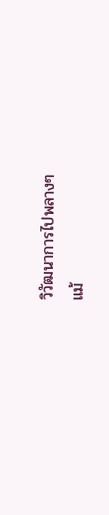วิวัฒนาการไปพลางๆ
แม้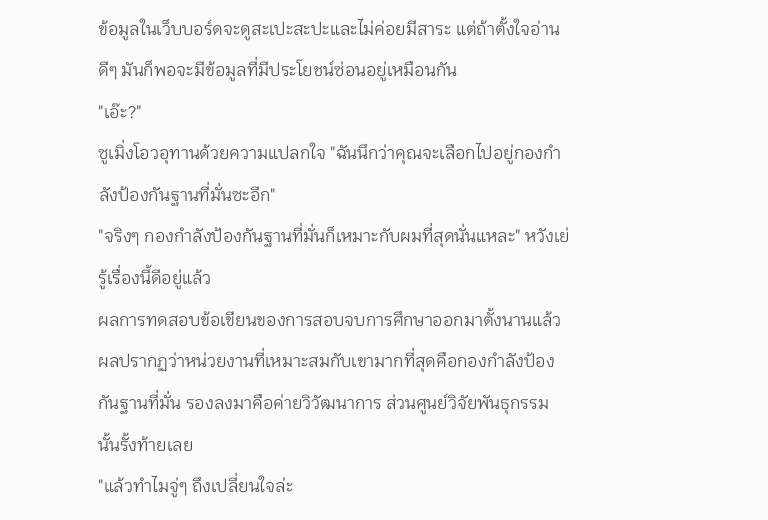ข้อมูลในเว็บบอร์ดจะดูสะเปะสะปะและไม่ค่อยมีสาระ แต่ถ้าตั้งใจอ่านดีๆ มันก็พอจะมีข้อมูลที่มีประโยชน์ซ่อนอยู่เหมือนกัน
"เอ๊ะ?"
ซูเมิ่งโอวอุทานด้วยความแปลกใจ "ฉันนึกว่าคุณจะเลือกไปอยู่กองกำลังป้องกันฐานที่มั่นซะอีก"
"จริงๆ กองกำลังป้องกันฐานที่มั่นก็เหมาะกับผมที่สุดนั่นแหละ" หวังเย่รู้เรื่องนี้ดีอยู่แล้ว
ผลการทดสอบข้อเขียนของการสอบจบการศึกษาออกมาตั้งนานแล้ว
ผลปรากฏว่าหน่วยงานที่เหมาะสมกับเขามากที่สุดคือกองกำลังป้องกันฐานที่มั่น รองลงมาคือค่ายวิวัฒนาการ ส่วนศูนย์วิจัยพันธุกรรมนั้นรั้งท้ายเลย
"แล้วทำไมจู่ๆ ถึงเปลี่ยนใจล่ะ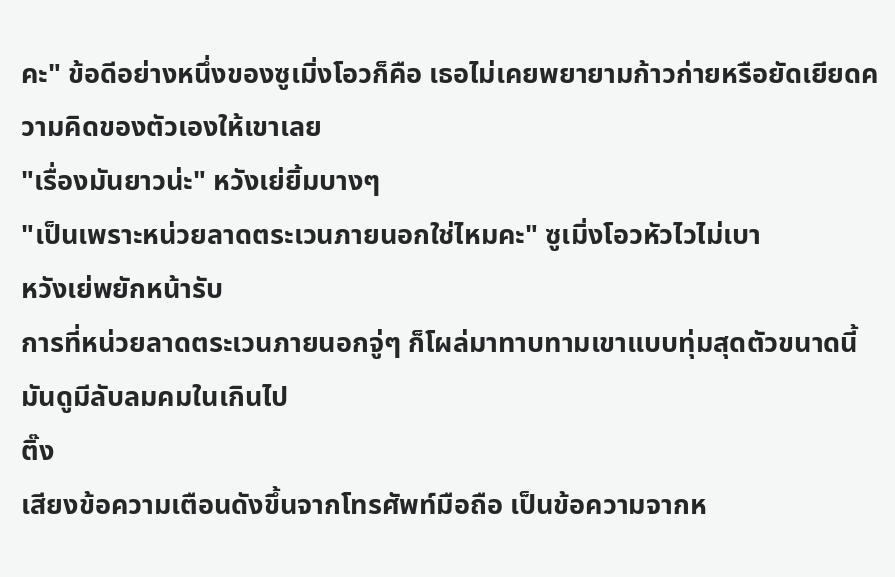คะ" ข้อดีอย่างหนึ่งของซูเมิ่งโอวก็คือ เธอไม่เคยพยายามก้าวก่ายหรือยัดเยียดความคิดของตัวเองให้เขาเลย
"เรื่องมันยาวน่ะ" หวังเย่ยิ้มบางๆ
"เป็นเพราะหน่วยลาดตระเวนภายนอกใช่ไหมคะ" ซูเมิ่งโอวหัวไวไม่เบา
หวังเย่พยักหน้ารับ
การที่หน่วยลาดตระเวนภายนอกจู่ๆ ก็โผล่มาทาบทามเขาแบบทุ่มสุดตัวขนาดนี้ มันดูมีลับลมคมในเกินไป
ติ๊ง
เสียงข้อความเตือนดังขึ้นจากโทรศัพท์มือถือ เป็นข้อความจากห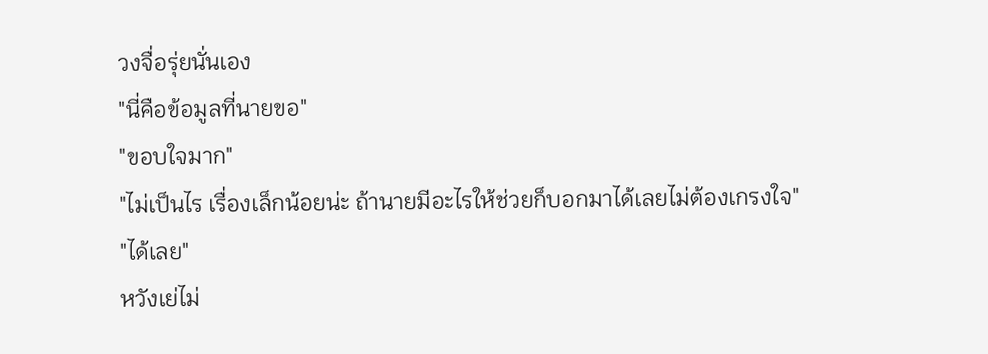วงจื่อรุ่ยนั่นเอง
"นี่คือข้อมูลที่นายขอ"
"ขอบใจมาก"
"ไม่เป็นไร เรื่องเล็กน้อยน่ะ ถ้านายมีอะไรให้ช่วยก็บอกมาได้เลยไม่ต้องเกรงใจ"
"ได้เลย"
หวังเย่ไม่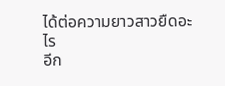ได้ต่อความยาวสาวยืดอะไร
อีก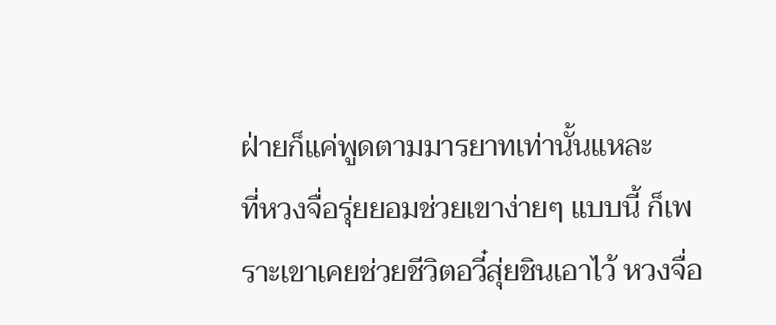ฝ่ายก็แค่พูดตามมารยาทเท่านั้นแหละ
ที่หวงจื่อรุ่ยยอมช่วยเขาง่ายๆ แบบนี้ ก็เพราะเขาเคยช่วยชีวิตอวี๋สุ่ยชินเอาไว้ หวงจื่อ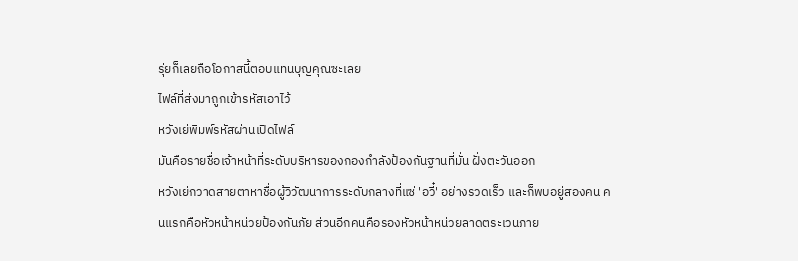รุ่ยก็เลยถือโอกาสนี้ตอบแทนบุญคุณซะเลย
ไฟล์ที่ส่งมาถูกเข้ารหัสเอาไว้
หวังเย่พิมพ์รหัสผ่านเปิดไฟล์
มันคือรายชื่อเจ้าหน้าที่ระดับบริหารของกองกำลังป้องกันฐานที่มั่น ฝั่งตะวันออก
หวังเย่กวาดสายตาหาชื่อผู้วิวัฒนาการระดับกลางที่แซ่ 'อวี๋' อย่างรวดเร็ว และก็พบอยู่สองคน คนแรกคือหัวหน้าหน่วยป้องกันภัย ส่วนอีกคนคือรองหัวหน้าหน่วยลาดตระเวนภาย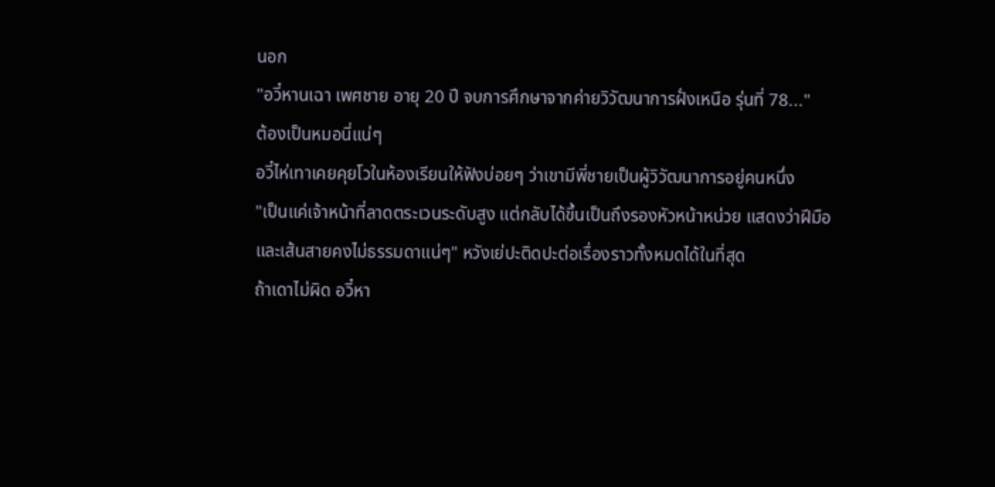นอก
"อวี๋หานเฉา เพศชาย อายุ 20 ปี จบการศึกษาจากค่ายวิวัฒนาการฝั่งเหนือ รุ่นที่ 78..."
ต้องเป็นหมอนี่แน่ๆ
อวี๋ไห่เทาเคยคุยโวในห้องเรียนให้ฟังบ่อยๆ ว่าเขามีพี่ชายเป็นผู้วิวัฒนาการอยู่คนหนึ่ง
"เป็นแค่เจ้าหน้าที่ลาดตระเวนระดับสูง แต่กลับได้ขึ้นเป็นถึงรองหัวหน้าหน่วย แสดงว่าฝีมือและเส้นสายคงไม่ธรรมดาแน่ๆ" หวังเย่ปะติดปะต่อเรื่องราวทั้งหมดได้ในที่สุด
ถ้าเดาไม่ผิด อวี๋หา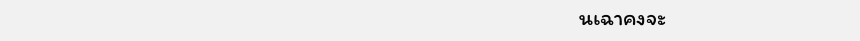นเฉาคงจะ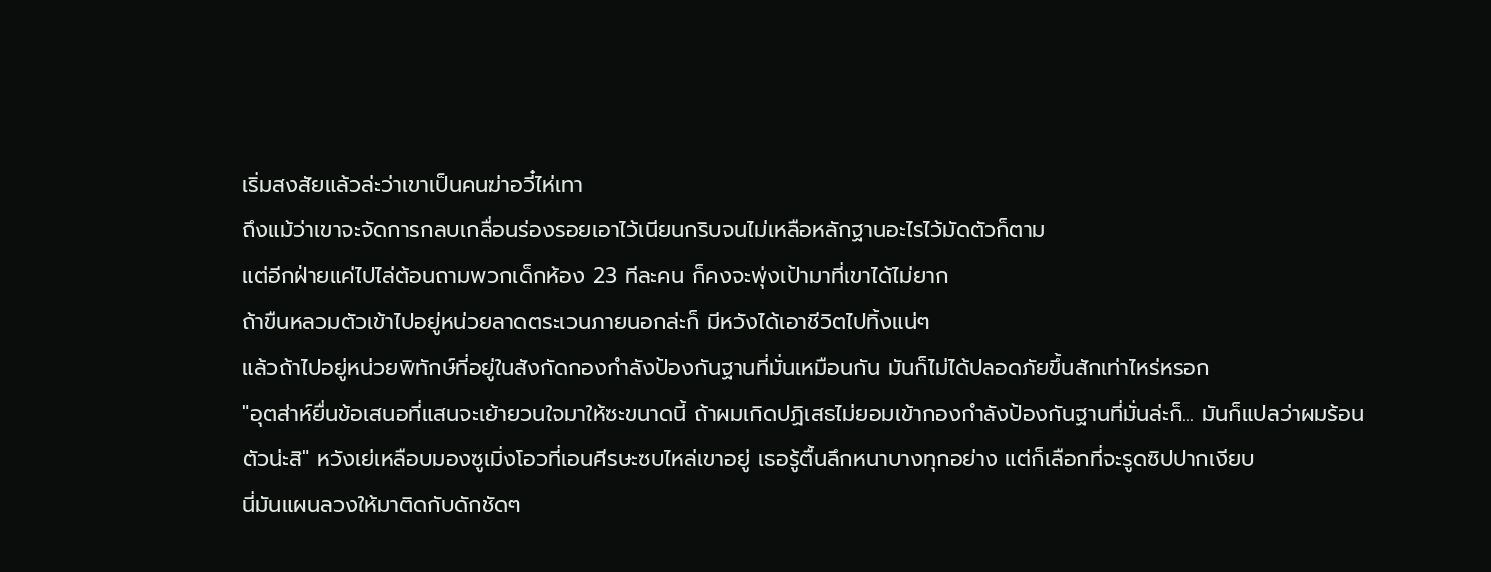เริ่มสงสัยแล้วล่ะว่าเขาเป็นคนฆ่าอวี๋ไห่เทา
ถึงแม้ว่าเขาจะจัดการกลบเกลื่อนร่องรอยเอาไว้เนียนกริบจนไม่เหลือหลักฐานอะไรไว้มัดตัวก็ตาม
แต่อีกฝ่ายแค่ไปไล่ต้อนถามพวกเด็กห้อง 23 ทีละคน ก็คงจะพุ่งเป้ามาที่เขาได้ไม่ยาก
ถ้าขืนหลวมตัวเข้าไปอยู่หน่วยลาดตระเวนภายนอกล่ะก็ มีหวังได้เอาชีวิตไปทิ้งแน่ๆ
แล้วถ้าไปอยู่หน่วยพิทักษ์ที่อยู่ในสังกัดกองกำลังป้องกันฐานที่มั่นเหมือนกัน มันก็ไม่ได้ปลอดภัยขึ้นสักเท่าไหร่หรอก
"อุตส่าห์ยื่นข้อเสนอที่แสนจะเย้ายวนใจมาให้ซะขนาดนี้ ถ้าผมเกิดปฏิเสธไม่ยอมเข้ากองกำลังป้องกันฐานที่มั่นล่ะก็... มันก็แปลว่าผมร้อนตัวน่ะสิ" หวังเย่เหลือบมองซูเมิ่งโอวที่เอนศีรษะซบไหล่เขาอยู่ เธอรู้ตื้นลึกหนาบางทุกอย่าง แต่ก็เลือกที่จะรูดซิปปากเงียบ
นี่มันแผนลวงให้มาติดกับดักชัดๆ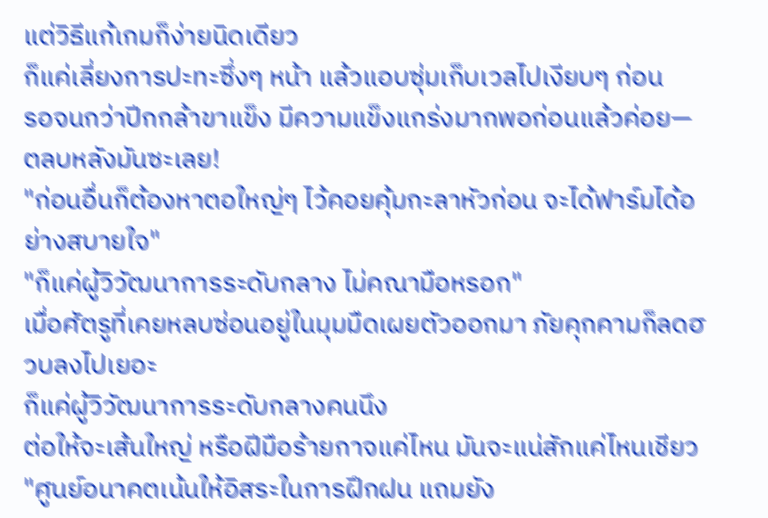แต่วิธีแก้เกมก็ง่ายนิดเดียว
ก็แค่เลี่ยงการปะทะซึ่งๆ หน้า แล้วแอบซุ่มเก็บเวลไปเงียบๆ ก่อน
รอจนกว่าปีกกล้าขาแข็ง มีความแข็งแกร่งมากพอก่อนแล้วค่อย—
ตลบหลังมันซะเลย!
"ก่อนอื่นก็ต้องหาตอใหญ่ๆ ไว้คอยคุ้มกะลาหัวก่อน จะได้ฟาร์มได้อย่างสบายใจ"
"ก็แค่ผู้วิวัฒนาการระดับกลาง ไม่คณามือหรอก"
เมื่อศัตรูที่เคยหลบซ่อนอยู่ในมุมมืดเผยตัวออกมา ภัยคุกคามก็ลดฮวบลงไปเยอะ
ก็แค่ผู้วิวัฒนาการระดับกลางคนนึง
ต่อให้จะเส้นใหญ่ หรือฝีมือร้ายกาจแค่ไหน มันจะแน่สักแค่ไหนเชียว
"ศูนย์อนาคตเน้นให้อิสระในการฝึกฝน แถมยัง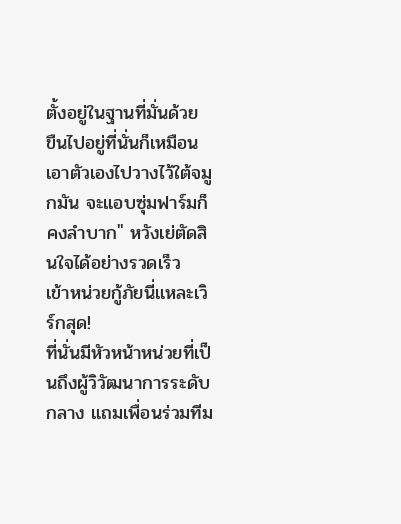ตั้งอยู่ในฐานที่มั่นด้วย ขืนไปอยู่ที่นั่นก็เหมือนเอาตัวเองไปวางไว้ใต้จมูกมัน จะแอบซุ่มฟาร์มก็คงลำบาก" หวังเย่ตัดสินใจได้อย่างรวดเร็ว
เข้าหน่วยกู้ภัยนี่แหละเวิร์กสุด!
ที่นั่นมีหัวหน้าหน่วยที่เป็นถึงผู้วิวัฒนาการระดับกลาง แถมเพื่อนร่วมทีม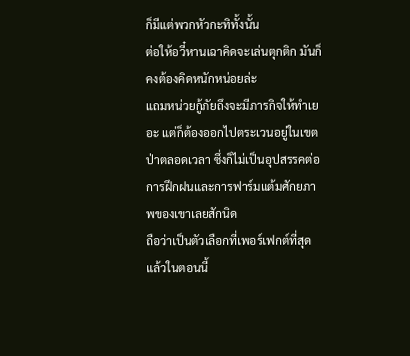ก็มีแต่พวกหัวกะทิทั้งนั้น
ต่อให้อวี๋หานเฉาคิดจะเล่นตุกติก มันก็คงต้องคิดหนักหน่อยล่ะ
แถมหน่วยกู้ภัยถึงจะมีภารกิจให้ทำเยอะ แต่ก็ต้องออกไปตระเวนอยู่ในเขตป่าตลอดเวลา ซึ่งก็ไม่เป็นอุปสรรคต่อการฝึกฝนและการฟาร์มแต้มศักยภาพของเขาเลยสักนิด
ถือว่าเป็นตัวเลือกที่เพอร์เฟกต์ที่สุดแล้วในตอนนี้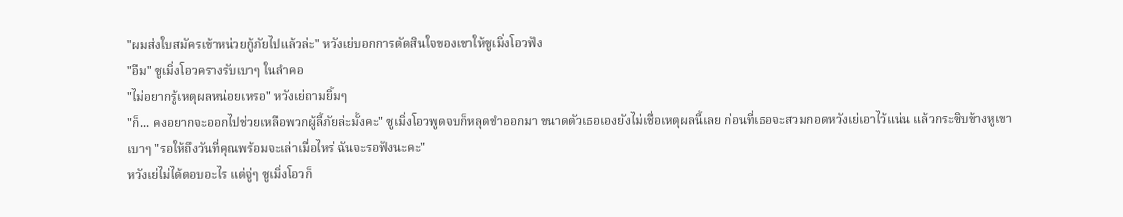"ผมส่งใบสมัครเข้าหน่วยกู้ภัยไปแล้วล่ะ" หวังเย่บอกการตัดสินใจของเขาให้ซูเมิ่งโอวฟัง
"อืม" ซูเมิ่งโอวครางรับเบาๆ ในลำคอ
"ไม่อยากรู้เหตุผลหน่อยเหรอ" หวังเย่ถามยิ้มๆ
"ก็... คงอยากจะออกไปช่วยเหลือพวกผู้ลี้ภัยล่ะมั้งคะ" ซูเมิ่งโอวพูดจบก็หลุดขำออกมา ขนาดตัวเธอเองยังไม่เชื่อเหตุผลนี้เลย ก่อนที่เธอจะสวมกอดหวังเย่เอาไว้แน่น แล้วกระซิบข้างหูเขาเบาๆ "รอให้ถึงวันที่คุณพร้อมจะเล่าเมื่อไหร่ ฉันจะรอฟังนะคะ"
หวังเย่ไม่ได้ตอบอะไร แต่จู่ๆ ซูเมิ่งโอวก็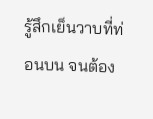รู้สึกเย็นวาบที่ท่อนบน จนต้อง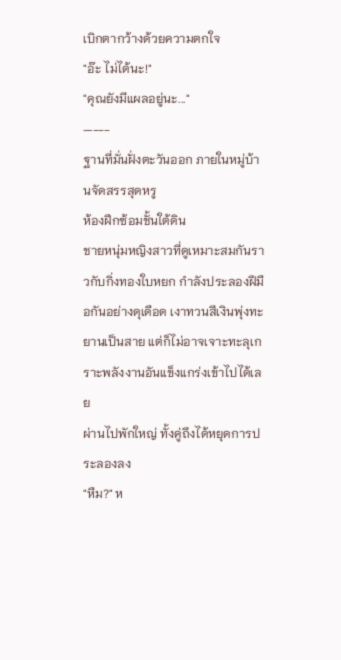เบิกตากว้างด้วยความตกใจ
"อ๊ะ ไม่ได้นะ!"
"คุณยังมีแผลอยู่นะ..."
—---
ฐานที่มั่นฝั่งตะวันออก ภายในหมู่บ้านจัดสรรสุดหรู
ห้องฝึกซ้อมชั้นใต้ดิน
ชายหนุ่มหญิงสาวที่ดูเหมาะสมกันราวกับกิ่งทองใบหยก กำลังประลองฝีมือกันอย่างดุเดือด เงาทวนสีเงินพุ่งทะยานเป็นสาย แต่ก็ไม่อาจเจาะทะลุเกราะพลังงานอันแข็งแกร่งเข้าไปได้เลย
ผ่านไปพักใหญ่ ทั้งคู่ถึงได้หยุดการประลองลง
"หืม?" ห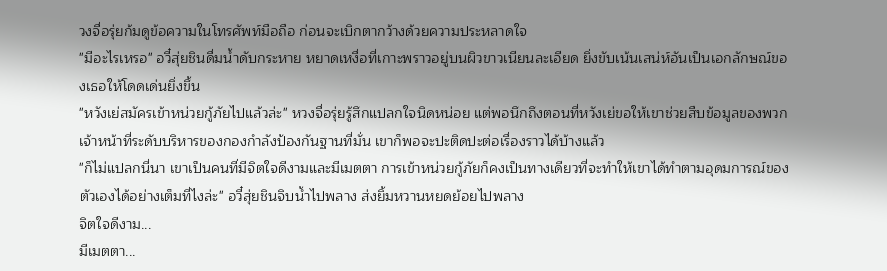วงจื่อรุ่ยก้มดูข้อความในโทรศัพท์มือถือ ก่อนจะเบิกตากว้างด้วยความประหลาดใจ
"มีอะไรเหรอ" อวี๋สุ่ยชินดื่มน้ำดับกระหาย หยาดเหงื่อที่เกาะพราวอยู่บนผิวขาวเนียนละเอียด ยิ่งขับเน้นเสน่ห์อันเป็นเอกลักษณ์ของเธอให้โดดเด่นยิ่งขึ้น
"หวังเย่สมัครเข้าหน่วยกู้ภัยไปแล้วล่ะ" หวงจื่อรุ่ยรู้สึกแปลกใจนิดหน่อย แต่พอนึกถึงตอนที่หวังเย่ขอให้เขาช่วยสืบข้อมูลของพวกเจ้าหน้าที่ระดับบริหารของกองกำลังป้องกันฐานที่มั่น เขาก็พอจะปะติดปะต่อเรื่องราวได้บ้างแล้ว
"ก็ไม่แปลกนี่นา เขาเป็นคนที่มีจิตใจดีงามและมีเมตตา การเข้าหน่วยกู้ภัยก็คงเป็นทางเดียวที่จะทำให้เขาได้ทำตามอุดมการณ์ของตัวเองได้อย่างเต็มที่ไงล่ะ" อวี๋สุ่ยชินจิบน้ำไปพลาง ส่งยิ้มหวานหยดย้อยไปพลาง
จิตใจดีงาม...
มีเมตตา...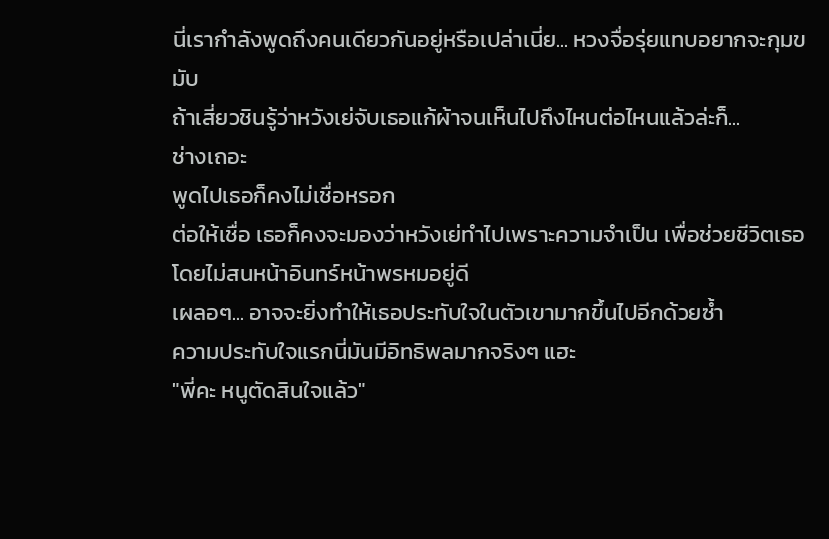นี่เรากำลังพูดถึงคนเดียวกันอยู่หรือเปล่าเนี่ย... หวงจื่อรุ่ยแทบอยากจะกุมขมับ
ถ้าเสี่ยวชินรู้ว่าหวังเย่จับเธอแก้ผ้าจนเห็นไปถึงไหนต่อไหนแล้วล่ะก็...
ช่างเถอะ
พูดไปเธอก็คงไม่เชื่อหรอก
ต่อให้เชื่อ เธอก็คงจะมองว่าหวังเย่ทำไปเพราะความจำเป็น เพื่อช่วยชีวิตเธอ โดยไม่สนหน้าอินทร์หน้าพรหมอยู่ดี
เผลอๆ... อาจจะยิ่งทำให้เธอประทับใจในตัวเขามากขึ้นไปอีกด้วยซ้ำ
ความประทับใจแรกนี่มันมีอิทธิพลมากจริงๆ แฮะ
"พี่คะ หนูตัดสินใจแล้ว"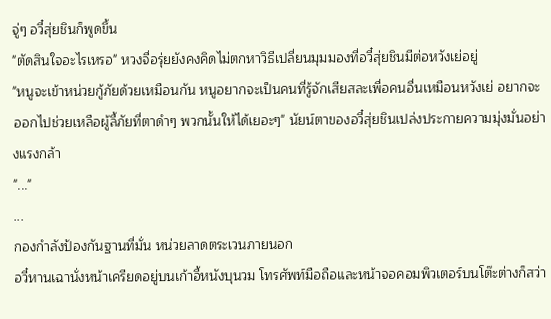จู่ๆ อวี๋สุ่ยชินก็พูดขึ้น
"ตัดสินใจอะไรเหรอ" หวงจื่อรุ่ยยังคงคิดไม่ตกหาวิธีเปลี่ยนมุมมองที่อวี๋สุ่ยชินมีต่อหวังเย่อยู่
"หนูจะเข้าหน่วยกู้ภัยด้วยเหมือนกัน หนูอยากจะเป็นคนที่รู้จักเสียสละเพื่อคนอื่นเหมือนหวังเย่ อยากจะออกไปช่วยเหลือผู้ลี้ภัยที่ตาดำๆ พวกนั้นให้ได้เยอะๆ" นัยน์ตาของอวี๋สุ่ยชินเปล่งประกายความมุ่งมั่นอย่างแรงกล้า
"..."
...
กองกำลังป้องกันฐานที่มั่น หน่วยลาดตระเวนภายนอก
อวี๋หานเฉานั่งหน้าเครียดอยู่บนเก้าอี้หนังบุนวม โทรศัพท์มือถือและหน้าจอคอมพิวเตอร์บนโต๊ะต่างก็สว่า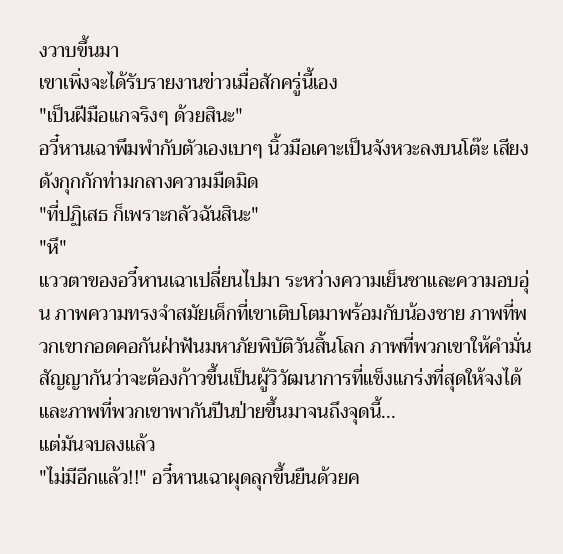งวาบขึ้นมา
เขาเพิ่งจะได้รับรายงานข่าวเมื่อสักครู่นี้เอง
"เป็นฝีมือแกจริงๆ ด้วยสินะ"
อวี๋หานเฉาพึมพำกับตัวเองเบาๆ นิ้วมือเคาะเป็นจังหวะลงบนโต๊ะ เสียงดังกุกกักท่ามกลางความมืดมิด
"ที่ปฏิเสธ ก็เพราะกลัวฉันสินะ"
"หึ"
แววตาของอวี๋หานเฉาเปลี่ยนไปมา ระหว่างความเย็นชาและความอบอุ่น ภาพความทรงจำสมัยเด็กที่เขาเติบโตมาพร้อมกับน้องชาย ภาพที่พวกเขากอดคอกันฝ่าฟันมหาภัยพิบัติวันสิ้นโลก ภาพที่พวกเขาให้คำมั่นสัญญากันว่าจะต้องก้าวขึ้นเป็นผู้วิวัฒนาการที่แข็งแกร่งที่สุดให้จงได้ และภาพที่พวกเขาพากันปีนป่ายขึ้นมาจนถึงจุดนี้...
แต่มันจบลงแล้ว
"ไม่มีอีกแล้ว!!" อวี๋หานเฉาผุดลุกขึ้นยืนด้วยค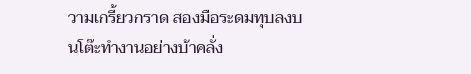วามเกรี้ยวกราด สองมือระดมทุบลงบนโต๊ะทำงานอย่างบ้าคลั่ง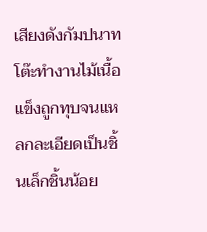เสียงดังกัมปนาท โต๊ะทำงานไม้เนื้อแข็งถูกทุบจนแหลกละเอียดเป็นชิ้นเล็กชิ้นน้อย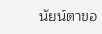นัยน์ตาขอ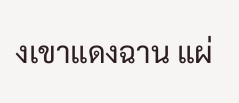งเขาแดงฉาน แผ่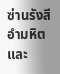ซ่านรังสีอำมหิตและ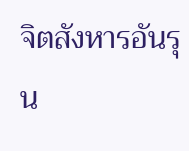จิตสังหารอันรุน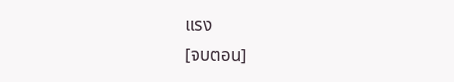แรง
[จบตอน]